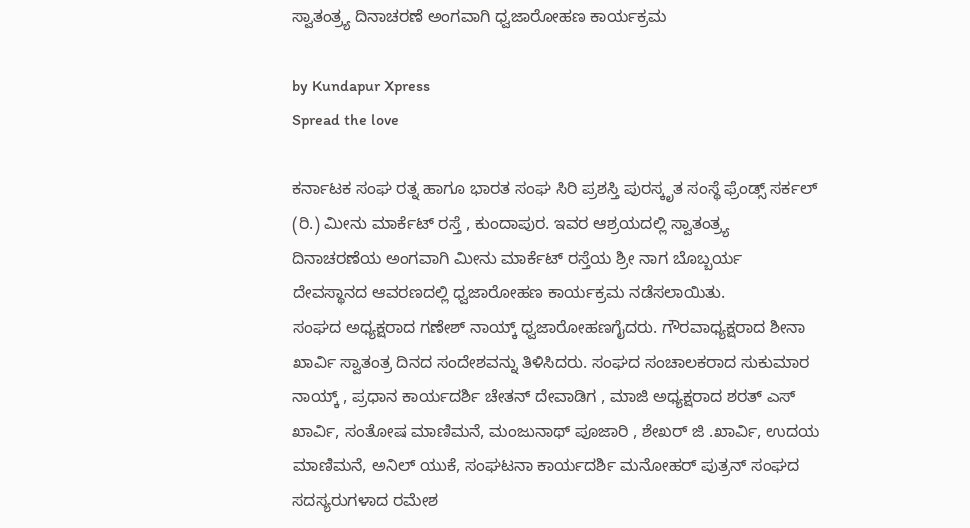ಸ್ವಾತಂತ್ರ್ಯ ದಿನಾಚರಣೆ ಅಂಗವಾಗಿ ಧ್ವಜಾರೋಹಣ ಕಾರ್ಯಕ್ರಮ

by Kundapur Xpress
Spread the love

ಕರ್ನಾಟಕ ಸಂಘ ರತ್ನ ಹಾಗೂ ಭಾರತ ಸಂಘ ಸಿರಿ ಪ್ರಶಸ್ತಿ ಪುರಸ್ಕೃತ ಸಂಸ್ಥೆ ಫ್ರೆಂಡ್ಸ್ ಸರ್ಕಲ್ (ರಿ.) ಮೀನು ಮಾರ್ಕೆಟ್ ರಸ್ತೆ , ಕುಂದಾಪುರ. ಇವರ ಆಶ್ರಯದಲ್ಲಿ ಸ್ವಾತಂತ್ರ್ಯ ದಿನಾಚರಣೆಯ ಅಂಗವಾಗಿ ಮೀನು ಮಾರ್ಕೆಟ್ ರಸ್ತೆಯ ಶ್ರೀ ನಾಗ ಬೊಬ್ಬರ್ಯ ದೇವಸ್ಥಾನದ ಆವರಣದಲ್ಲಿ ಧ್ವಜಾರೋಹಣ ಕಾರ್ಯಕ್ರಮ ನಡೆಸಲಾಯಿತು.
ಸಂಘದ ಅಧ್ಯಕ್ಷರಾದ ಗಣೇಶ್ ನಾಯ್ಕ್ ಧ್ವಜಾರೋಹಣಗೈದರು. ಗೌರವಾಧ್ಯಕ್ಷರಾದ ಶೀನಾ ಖಾರ್ವಿ ಸ್ವಾತಂತ್ರ ದಿನದ ಸಂದೇಶವನ್ನು ತಿಳಿಸಿದರು. ಸಂಘದ ಸಂಚಾಲಕರಾದ ಸುಕುಮಾರ ನಾಯ್ಕ್ , ಪ್ರಧಾನ ಕಾರ್ಯದರ್ಶಿ ಚೇತನ್ ದೇವಾಡಿಗ , ಮಾಜಿ ಅಧ್ಯಕ್ಷರಾದ ಶರತ್ ಎಸ್ ಖಾರ್ವಿ, ಸಂತೋಷ ಮಾಣಿಮನೆ, ಮಂಜುನಾಥ್ ಪೂಜಾರಿ , ಶೇಖರ್ ಜಿ .ಖಾರ್ವಿ, ಉದಯ ಮಾಣಿಮನೆ, ಅನಿಲ್ ಯುಕೆ, ಸಂಘಟನಾ ಕಾರ್ಯದರ್ಶಿ ಮನೋಹರ್ ಪುತ್ರನ್ ಸಂಘದ ಸದಸ್ಯರುಗಳಾದ ರಮೇಶ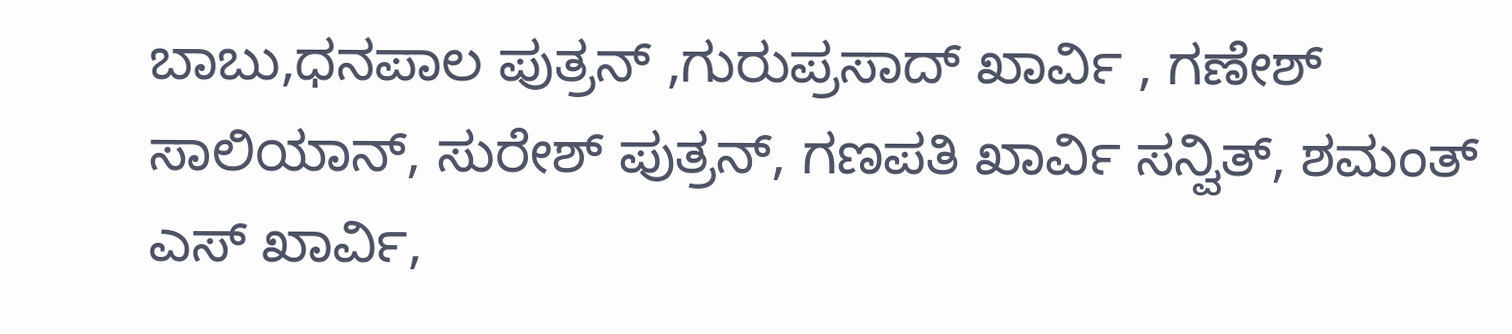ಬಾಬು,ಧನಪಾಲ ಪುತ್ರನ್ ,ಗುರುಪ್ರಸಾದ್ ಖಾರ್ವಿ , ಗಣೇಶ್ ಸಾಲಿಯಾನ್, ಸುರೇಶ್ ಪುತ್ರನ್, ಗಣಪತಿ ಖಾರ್ವಿ ಸನ್ವಿತ್, ಶಮಂತ್ ಎಸ್ ಖಾರ್ವಿ,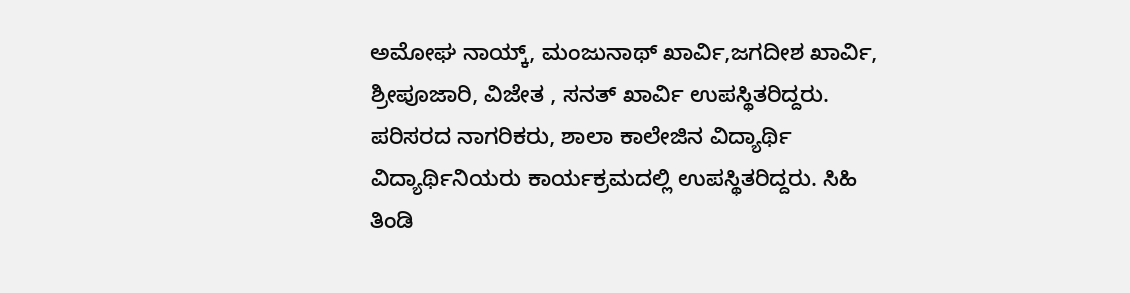ಅಮೋಘ ನಾಯ್ಕ್, ಮಂಜುನಾಥ್ ಖಾರ್ವಿ,ಜಗದೀಶ ಖಾರ್ವಿ, ಶ್ರೀಪೂಜಾರಿ, ವಿಜೇತ , ಸನತ್ ಖಾರ್ವಿ ಉಪಸ್ಥಿತರಿದ್ದರು. ಪರಿಸರದ ನಾಗರಿಕರು, ಶಾಲಾ ಕಾಲೇಜಿನ ವಿದ್ಯಾರ್ಥಿ ವಿದ್ಯಾರ್ಥಿನಿಯರು ಕಾರ್ಯಕ್ರಮದಲ್ಲಿ ಉಪಸ್ಥಿತರಿದ್ದರು. ಸಿಹಿ ತಿಂಡಿ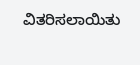ವಿತರಿಸಲಾಯಿತು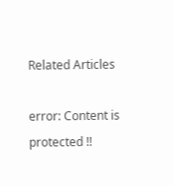Related Articles

error: Content is protected !!